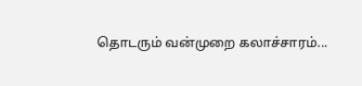தொடரும் வன்முறை கலாச்சாரம்...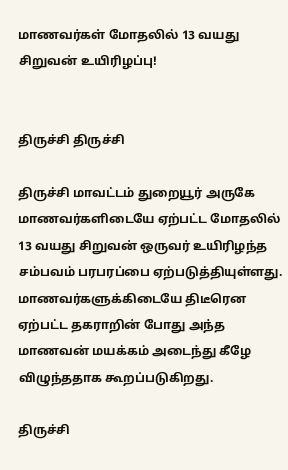மாணவர்கள் மோதலில் 13 வயது சிறுவன் உயிரிழப்பு!


திருச்சி திருச்சி

திருச்சி மாவட்டம் துறையூர் அருகே மாணவர்களிடையே ஏற்பட்ட மோதலில் 13 வயது சிறுவன் ஒருவர் உயிரிழந்த சம்பவம் பரபரப்பை ஏற்படுத்தியுள்ளது. மாணவர்களுக்கிடையே திடீரென ஏற்பட்ட தகராறின் போது அந்த மாணவன் மயக்கம் அடைந்து கீழே விழுந்ததாக கூறப்படுகிறது.

திருச்சி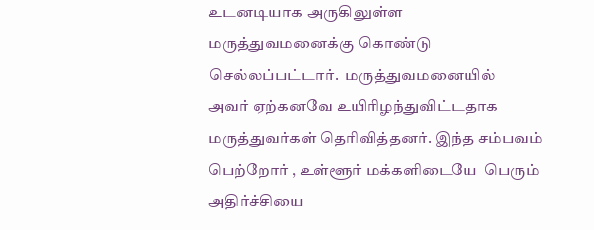உடனடியாக அருகிலுள்ள மருத்துவமனைக்கு கொண்டு செல்லப்பட்டார்.  மருத்துவமனையில்   அவர் ஏற்கனவே உயிரிழந்துவிட்டதாக மருத்துவர்கள் தெரிவித்தனர். இந்த சம்பவம் பெற்றோர் , உள்ளூர் மக்களிடையே  பெரும் அதிர்ச்சியை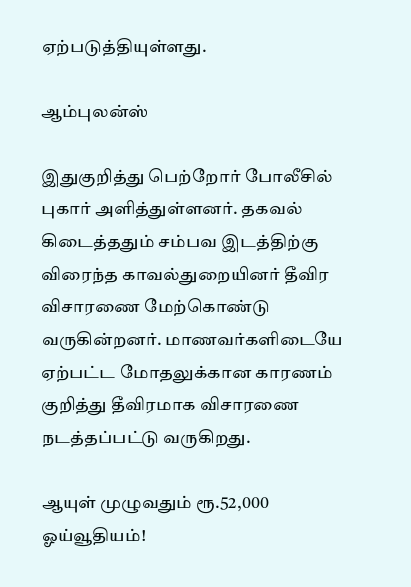ஏற்படுத்தியுள்ளது.

ஆம்புலன்ஸ்

இதுகுறித்து பெற்றோர் போலீசில் புகார் அளித்துள்ளனர். தகவல் கிடைத்ததும் சம்பவ இடத்திற்கு விரைந்த காவல்துறையினர் தீவிர விசாரணை மேற்கொண்டு வருகின்றனர். மாணவர்களிடையே ஏற்பட்ட மோதலுக்கான காரணம் குறித்து தீவிரமாக விசாரணை நடத்தப்பட்டு வருகிறது.

ஆயுள் முழுவதும் ரூ.52,000 ஓய்வூதியம்!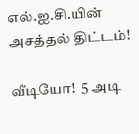எல்.ஐ.சி.யின் அசத்தல் திட்டம்!

வீடியோ!  5 அடி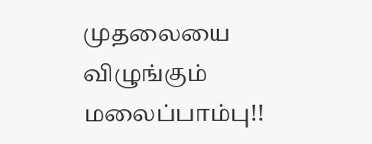முதலையை விழுங்கும் மலைப்பாம்பு!!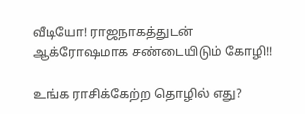வீடியோ! ராஜநாகத்துடன் ஆக்ரோஷமாக சண்டையிடும் கோழி!!

உங்க ராசிக்கேற்ற தொழில் எது?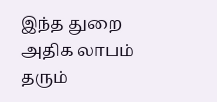இந்த துறை அதிக லாபம் தரும்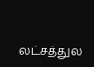லட்சத்துல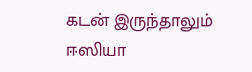கடன் இருந்தாலும் ஈஸியா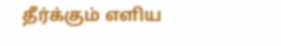தீர்க்கும் எளிய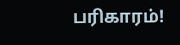பரிகாரம்!